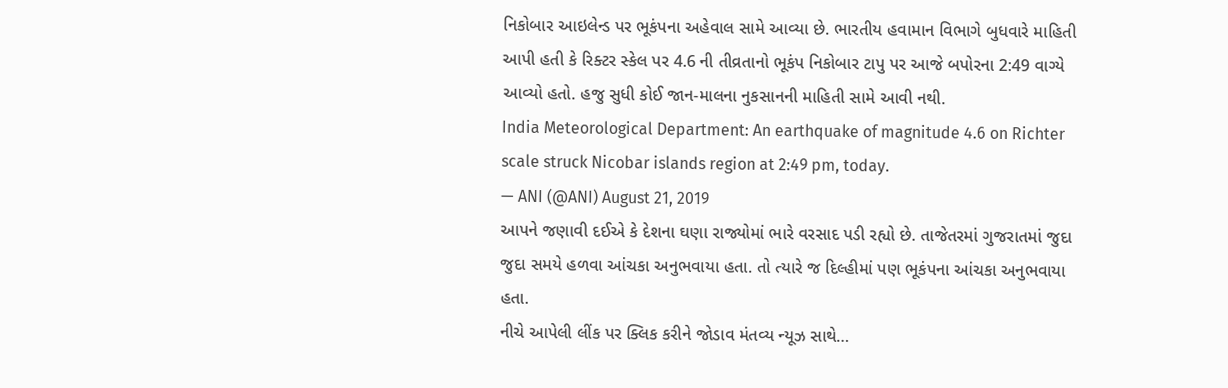નિકોબાર આઇલેન્ડ પર ભૂકંપના અહેવાલ સામે આવ્યા છે. ભારતીય હવામાન વિભાગે બુધવારે માહિતી આપી હતી કે રિક્ટર સ્કેલ પર 4.6 ની તીવ્રતાનો ભૂકંપ નિકોબાર ટાપુ પર આજે બપોરના 2:49 વાગ્યે આવ્યો હતો. હજુ સુધી કોઈ જાન-માલના નુકસાનની માહિતી સામે આવી નથી.
India Meteorological Department: An earthquake of magnitude 4.6 on Richter scale struck Nicobar islands region at 2:49 pm, today.
— ANI (@ANI) August 21, 2019
આપને જણાવી દઈએ કે દેશના ઘણા રાજ્યોમાં ભારે વરસાદ પડી રહ્યો છે. તાજેતરમાં ગુજરાતમાં જુદા જુદા સમયે હળવા આંચકા અનુભવાયા હતા. તો ત્યારે જ દિલ્હીમાં પણ ભૂકંપના આંચકા અનુભવાયા હતા.
નીચે આપેલી લીંક પર ક્લિક કરીને જોડાવ મંતવ્ય ન્યૂઝ સાથે…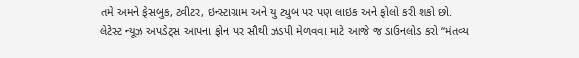તમે અમને ફેસબુક, ટ્વીટર, ઇન્સ્ટાગ્રામ અને યુ ટ્યુબ પર પણ લાઇક અને ફોલો કરી શકો છો.
લેટેસ્ટ ન્યૂઝ અપડેટ્સ આપના ફોન પર સૌથી ઝડપી મેળવવા માટે આજે જ ડાઉનલોડ કરો “મંતવ્ય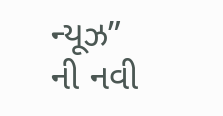ન્યૂઝ” ની નવી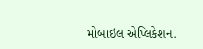મોબાઇલ એપ્લિકેશન.